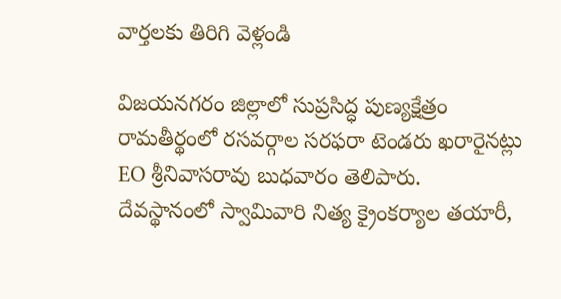వార్తలకు తిరిగి వెళ్లండి

విజయనగరం జిల్లాలో సుప్రసిద్ధ పుణ్యక్షేత్రం రామతీర్థంలో రసవర్గాల సరఫరా టెండరు ఖరారైనట్లు EO శ్రీనివాసరావు బుధవారం తెలిపారు.
దేవస్థానంలో స్వామివారి నిత్య క్రైంకర్యాల తయారీ,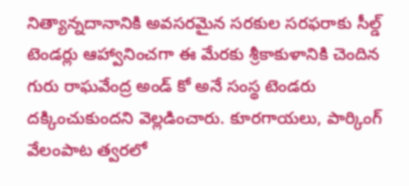నిత్యాన్నదానానికి అవసరమైన సరకుల సరఫరాకు సీల్డ్ టెండర్లు ఆహ్వానించగా ఈ మేరకు శ్రీకాకుళానికి చెందిన గురు రాఘవేంద్ర అండ్ కో అనే సంస్థ టెండరు దక్కించుకుందని వెల్లడించారు. కూరగాయలు, పార్కింగ్ వేలంపాట త్వరలో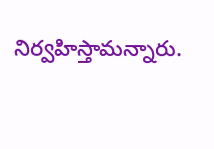నిర్వహిస్తామన్నారు.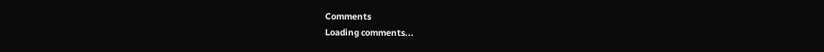Comments
Loading comments...